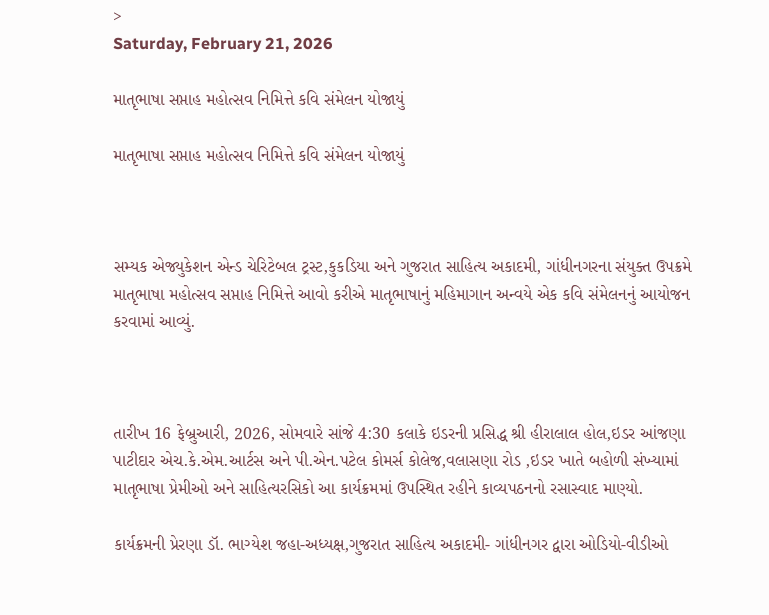>
Saturday, February 21, 2026

માતૃભાષા સપ્તાહ મહોત્સવ નિમિત્તે કવિ સંમેલન યોજાયું

માતૃભાષા સપ્તાહ મહોત્સવ નિમિત્તે કવિ સંમેલન યોજાયું



સમ્યક એજ્યુકેશન એન્ડ ચેરિટેબલ ટ્રસ્ટ,કુકડિયા અને ગુજરાત સાહિત્ય અકાદમી, ગાંધીનગરના સંયુક્ત ઉપક્રમે માતૃભાષા મહોત્સવ સપ્તાહ નિમિત્તે આવો કરીએ માતૃભાષાનું મહિમાગાન અન્વયે એક કવિ સંમેલનનું આયોજન કરવામાં આવ્યું.



તારીખ 16 ફેબ્રુઆરી, 2026, સોમવારે સાંજે 4:30 કલાકે ઇડરની પ્રસિદ્ધ શ્રી હીરાલાલ હોલ,ઇડર આંજણા પાટીદાર એચ.કે.એમ.આર્ટસ અને પી.એન.પટેલ કોમર્સ કોલેજ,વલાસણા રોડ ,ઇડર ખાતે બહોળી સંખ્યામાં માતૃભાષા પ્રેમીઓ અને સાહિત્યરસિકો આ કાર્યક્રમમાં ઉપસ્થિત રહીને કાવ્યપઠનનો રસાસ્વાદ માણ્યો.

કાર્યક્રમની પ્રેરણા ડૉ. ભાગ્યેશ જહા-અધ્યક્ષ,ગુજરાત સાહિત્ય અકાદમી- ગાંધીનગર દ્વારા ઓડિયો-વીડીઓ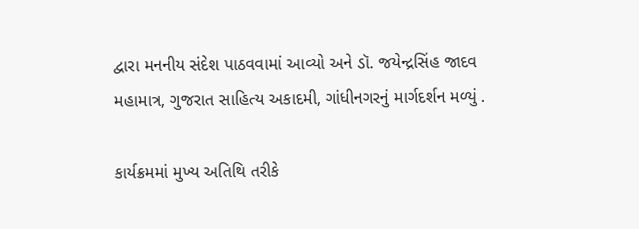દ્વારા મનનીય સંદેશ પાઠવવામાં આવ્યો અને ડૉ. જયેન્દ્રસિંહ જાદવ મહામાત્ર, ગુજરાત સાહિત્ય અકાદમી, ગાંધીનગરનું માર્ગદર્શન મળ્યું .

કાર્યક્રમમાં મુખ્ય અતિથિ તરીકે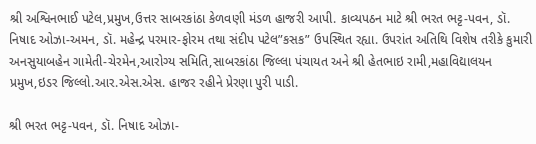શ્રી અશ્વિનભાઈ પટેલ,પ્રમુખ,ઉત્તર સાબરકાંઠા કેળવણી મંડળ હાજરી આપી. કાવ્યપઠન માટે શ્રી ભરત ભટ્ટ-પવન, ડૉ. નિષાદ ઓઝા-અમન, ડૉ. મહેન્દ્ર પરમાર-ફોરમ તથા સંદીપ પટેલ”કસક” ઉપસ્થિત રહ્યા. ઉપરાંત અતિથિ વિશેષ તરીકે કુમારી અનસુયાબહેન ગામેતી-ચેરમેન,આરોગ્ય સમિતિ,સાબરકાંઠા જિલ્લા પંચાયત અને શ્રી હેતભાઇ રામી,મહાવિદ્યાલયન પ્રમુખ,ઇડર જિલ્લો.આર.એસ.એસ. હાજર રહીને પ્રેરણા પુરી પાડી.

શ્રી ભરત ભટ્ટ-પવન, ડૉ. નિષાદ ઓઝા-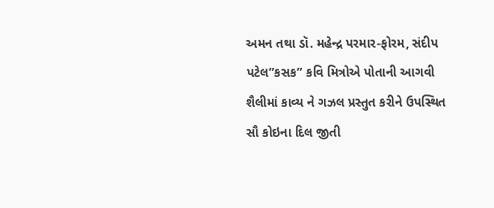અમન તથા ડૉ. મહેન્દ્ર પરમાર-ફોરમ, સંદીપ પટેલ”કસક” કવિ મિત્રોએ પોતાની આગવી શૈલીમાં કાવ્ય ને ગઝલ પ્રસ્તુત કરીને ઉપસ્થિત સૌ કોઇના દિલ જીતી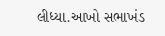લીધ્યા.આખો સભાખંડ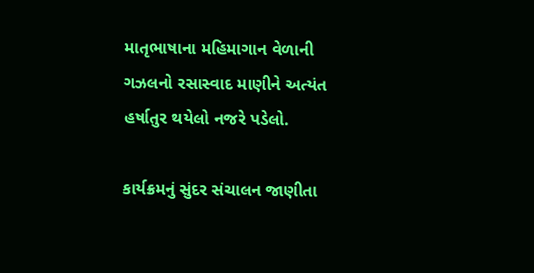માતૃભાષાના મહિમાગાન વેળાની ગઝલનો રસાસ્વાદ માણીને અત્યંત હર્ષાતુર થયેલો નજરે પડેલો.

કાર્યક્રમનું સુંદર સંચાલન જાણીતા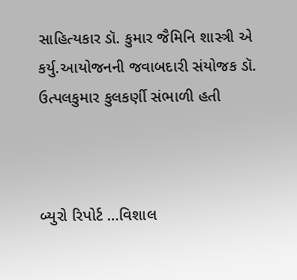સાહિત્યકાર ડૉ. કુમાર જૈમિનિ શાસ્ત્રી એ કર્યુ.આયોજનની જવાબદારી સંયોજક ડૉ. ઉત્પલકુમાર કુલકર્ણી સંભાળી હતી



બ્યુરો રિપોર્ટ …વિશાલ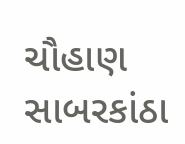ચૌહાણ સાબરકાંઠા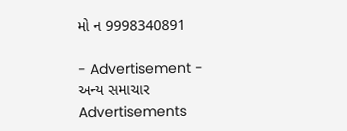મો ન 9998340891

- Advertisement -
અન્ય સમાચાર
Advertisements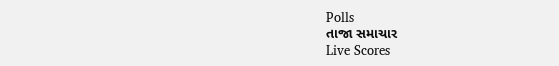Polls
તાજા સમાચાર
Live Scores